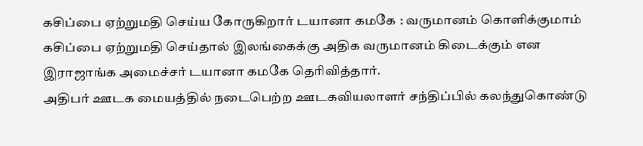கசிப்பை ஏற்றுமதி செய்ய கோருகிறார் டயானா கமகே : வருமானம் கொளிக்குமாம்
கசிப்பை ஏற்றுமதி செய்தால் இலங்கைக்கு அதிக வருமானம் கிடைக்கும் என இராஜாங்க அமைச்சர் டயானா கமகே தெரிவித்தார்.
அதிபர் ஊடக மையத்தில் நடைபெற்ற ஊடகவியலாளர் சந்திப்பில் கலந்துகொண்டு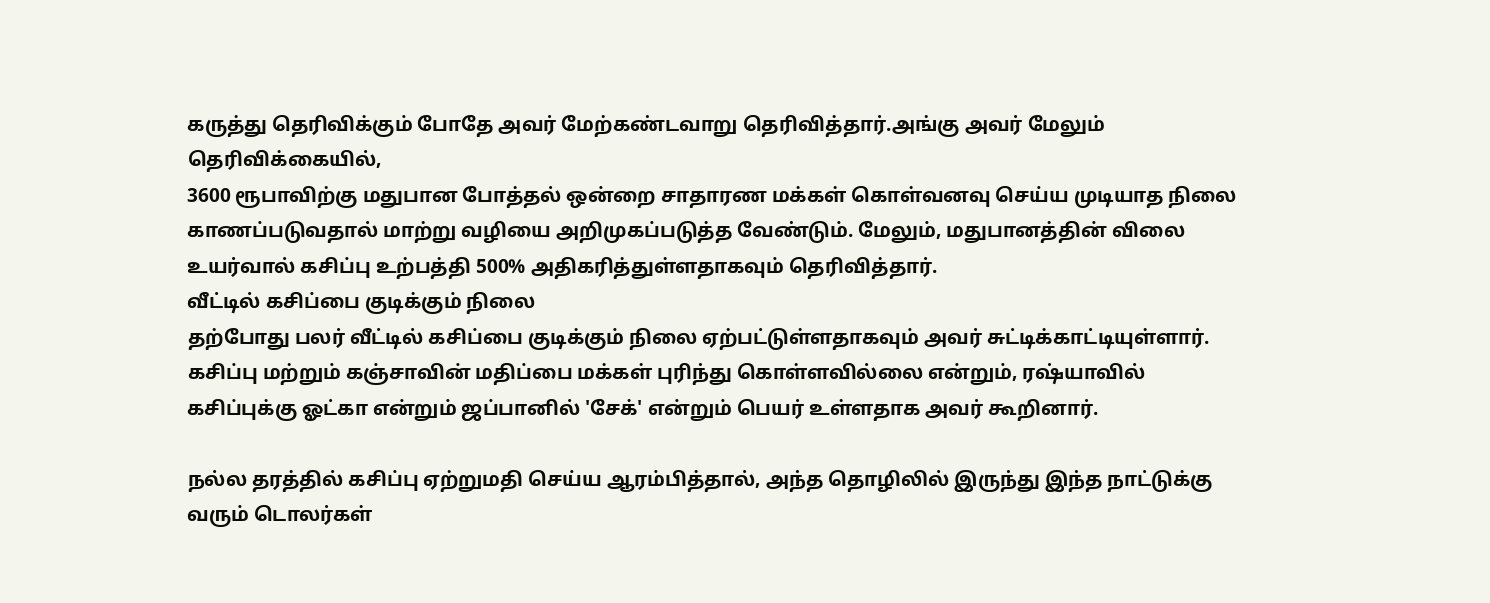கருத்து தெரிவிக்கும் போதே அவர் மேற்கண்டவாறு தெரிவித்தார்.அங்கு அவர் மேலும் தெரிவிக்கையில்,
3600 ரூபாவிற்கு மதுபான போத்தல் ஒன்றை சாதாரண மக்கள் கொள்வனவு செய்ய முடியாத நிலை காணப்படுவதால் மாற்று வழியை அறிமுகப்படுத்த வேண்டும். மேலும், மதுபானத்தின் விலை உயர்வால் கசிப்பு உற்பத்தி 500% அதிகரித்துள்ளதாகவும் தெரிவித்தார்.
வீட்டில் கசிப்பை குடிக்கும் நிலை
தற்போது பலர் வீட்டில் கசிப்பை குடிக்கும் நிலை ஏற்பட்டுள்ளதாகவும் அவர் சுட்டிக்காட்டியுள்ளார்.
கசிப்பு மற்றும் கஞ்சாவின் மதிப்பை மக்கள் புரிந்து கொள்ளவில்லை என்றும், ரஷ்யாவில் கசிப்புக்கு ஓட்கா என்றும் ஜப்பானில் 'சேக்' என்றும் பெயர் உள்ளதாக அவர் கூறினார்.

நல்ல தரத்தில் கசிப்பு ஏற்றுமதி செய்ய ஆரம்பித்தால், அந்த தொழிலில் இருந்து இந்த நாட்டுக்கு வரும் டொலர்கள்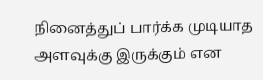நினைத்துப் பார்க்க முடியாத அளவுக்கு இருக்கும் என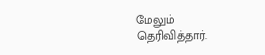மேலும் தெரிவித்தார்.